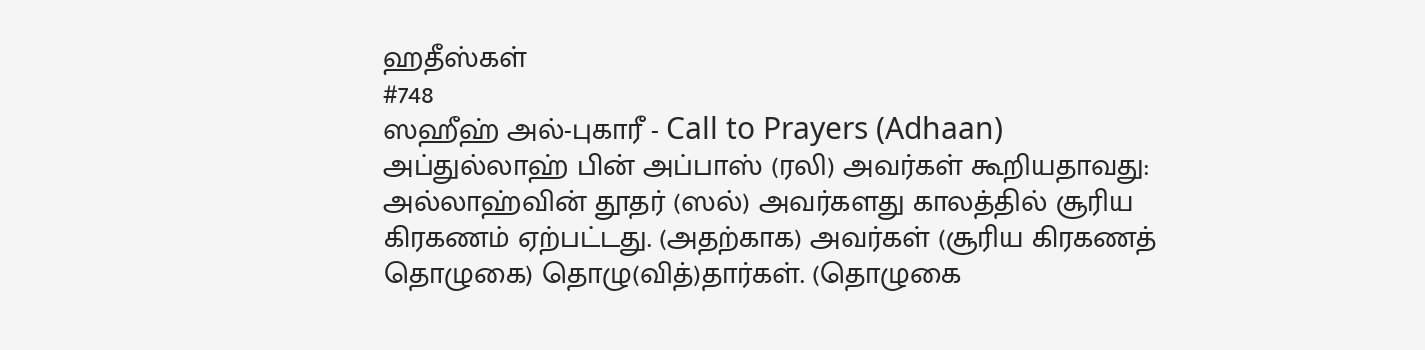ஹதீஸ்கள்
#748
ஸஹீஹ் அல்-புகாரீ - Call to Prayers (Adhaan)
அப்துல்லாஹ் பின் அப்பாஸ் (ரலி) அவர்கள் கூறியதாவது: அல்லாஹ்வின் தூதர் (ஸல்) அவர்களது காலத்தில் சூரிய கிரகணம் ஏற்பட்டது. (அதற்காக) அவர்கள் (சூரிய கிரகணத் தொழுகை) தொழு(வித்)தார்கள். (தொழுகை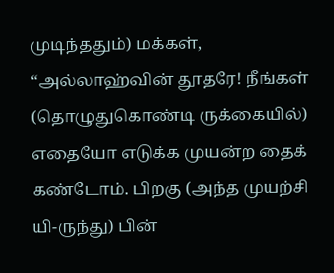முடிந்ததும்) மக்கள், “அல்லாஹ்வின் தூதரே! நீங்கள் (தொழுதுகொண்டி ருக்கையில்) எதையோ எடுக்க முயன்ற தைக் கண்டோம். பிறகு (அந்த முயற்சி யி-ருந்து) பின்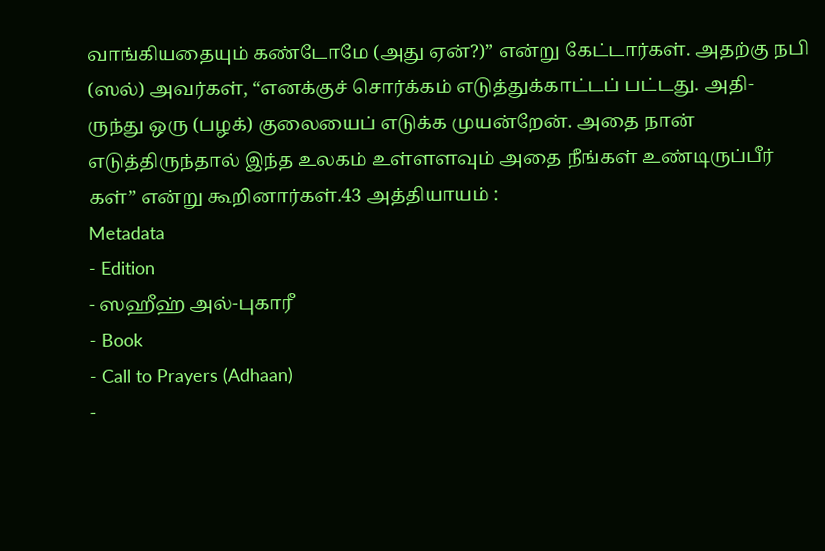வாங்கியதையும் கண்டோமே (அது ஏன்?)” என்று கேட்டார்கள். அதற்கு நபி (ஸல்) அவர்கள், “எனக்குச் சொர்க்கம் எடுத்துக்காட்டப் பட்டது. அதி-ருந்து ஒரு (பழக்) குலையைப் எடுக்க முயன்றேன். அதை நான் எடுத்திருந்தால் இந்த உலகம் உள்ளளவும் அதை நீங்கள் உண்டிருப்பீர் கள்” என்று கூறினார்கள்.43 அத்தியாயம் :
Metadata
- Edition
- ஸஹீஹ் அல்-புகாரீ
- Book
- Call to Prayers (Adhaan)
-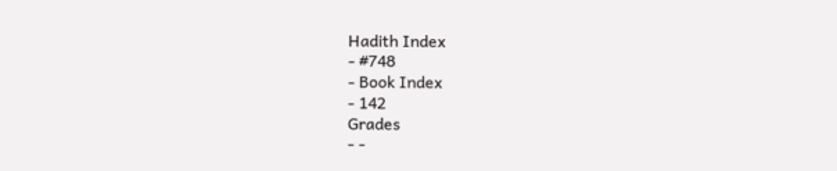Hadith Index
- #748
- Book Index
- 142
Grades
- -